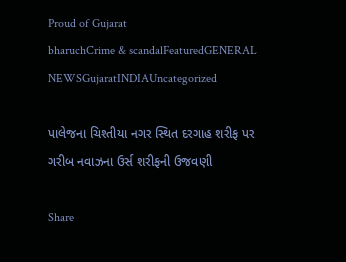Proud of Gujarat
bharuchCrime & scandalFeaturedGENERAL NEWSGujaratINDIAUncategorized

પાલેજના ચિશ્તીયા નગર સ્થિત દરગાહ શરીફ પર ગરીબ નવાઝના ઉર્સ શરીફની ઉજવણી

Share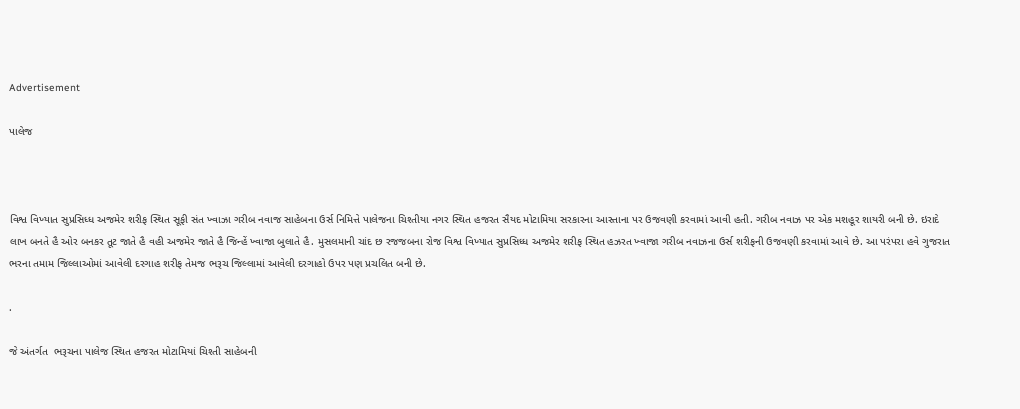Advertisement

પાલેજ



વિશ્વ વિખ્યાત સુપ્રસિધ્ધ અજમેર શરીફ સ્થિત સૂફી સંત ખ્વાઝા ગરીબ નવાજ સાહેબના ઉર્સ નિમિત્તે પાલેજના ચિશ્તીયા નગર સ્થિત હજરત સૈયદ મોટામિયા સરકારના આસ્તાના પર ઉજવણી કરવામાં આવી હતી. ગરીબ નવાઝ પર એક મશહૂર શાયરી બની છે. ઇરાદે લાખ બનતે હૈ ઓર બનકર તૂટ જાતે હૈ વહી અજમેર જાતે હૈ જિન્હેં ખ્વાજા બુલાતે હૈ. મુસલમાની ચાંદ છ રજજબના રોજ વિશ્વ વિખ્યાત સુપ્રસિધ્ધ અજમેર શરીફ સ્થિત હઝરત ખ્વાજા ગરીબ નવાઝના ઉર્સ શરીફની ઉજવણી કરવામાં આવે છે. આ પરંપરા હવે ગુજરાત ભરના તમામ જિલ્લાઓમાં આવેલી દરગાહ શરીફ તેમજ ભરૂચ જિલ્લામાં આવેલી દરગાહો ઉપર પણ પ્રચલિત બની છે.

.

જે અંતર્ગત  ભરૂચના પાલેજ સ્થિત હજરત મોટામિયાં ચિશ્તી સાહેબની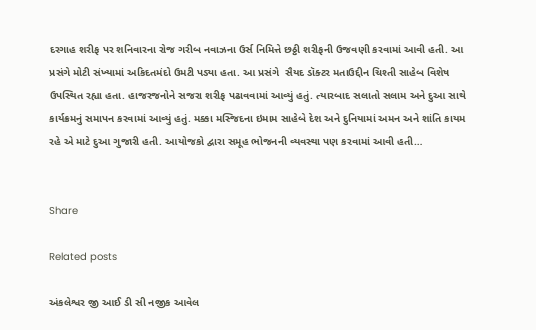દરગાહ શરીફ પર શનિવારના રોજ ગરીબ નવાઝના ઉર્સ નિમિત્તે છઠ્ઠી શરીફની ઉજવણી કરવામાં આવી હતી. આ પ્રસંગે મોટી સંખ્યામાં અકિદતમંદો ઉમટી પડ્યા હતા. આ પ્રસંગે  સૈયદ ડૉક્ટર મતાઉદ્દીન ચિશ્તી સાહેબ વિશેષ ઉપસ્થિત રહ્યા હતા. હાજરજનોને સજરા શરીફ પઢાવવામાં આવ્યું હતું. ત્યારબાદ સલાતો સલામ અને દુઆ સાથે કાર્યક્રમનું સમાપન કરવામાં આવ્યું હતું. મક્કા મસ્જિદના ઇમામ સાહેબે દેશ અને દુનિયામાં અમન અને શાંતિ કાયમ રહે એ માટે દુઆ ગુજારી હતી. આયોજકો દ્વારા સમૂહ ભોજનની વ્યવસ્થા પણ કરવામાં આવી હતી…


Share

Related posts

અંકલેશ્વર જી આઈ ડી સી નજીક આવેલ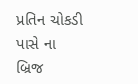પ્રતિન ચોકડી પાસે ના બ્રિજ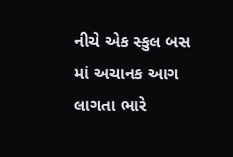નીચે એક સ્કુલ બસ માં અચાનક આગ લાગતા ભારે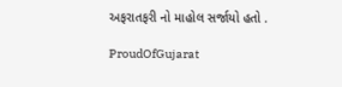અફરાતફરી નો માહોલ સર્જાયો હતો .

ProudOfGujarat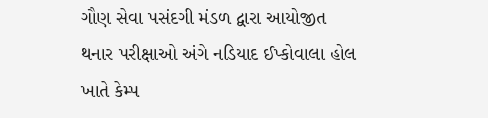ગૌણ સેવા પસંદગી મંડળ દ્વારા આયોજીત થનાર પરીક્ષાઓ અંગે નડિયાદ ઈપ્કોવાલા હોલ ખાતે કેમ્પ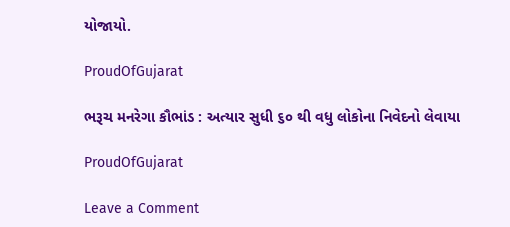યોજાયો.

ProudOfGujarat

ભરૂચ મનરેગા કૌભાંડ : અત્યાર સુધી ૬૦ થી વધુ લોકોના નિવેદનો લેવાયા

ProudOfGujarat

Leave a Comment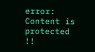error: Content is protected !!